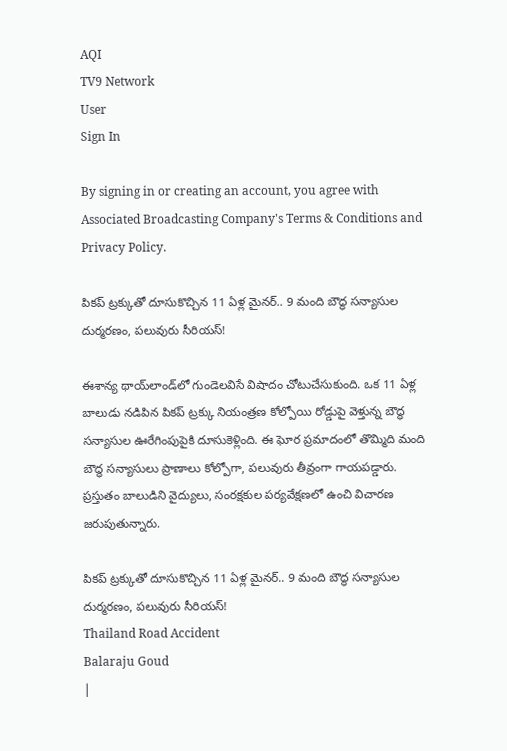AQI
TV9 Network
User
Sign In

By signing in or creating an account, you agree with Associated Broadcasting Company's Terms & Conditions and Privacy Policy.

పికప్ ట్రక్కుతో దూసుకొచ్చిన 11 ఏళ్ల మైనర్.. 9 మంది బౌద్ధ సన్యాసుల దుర్మరణం, పలువురు సీరియస్!

ఈశాన్య థాయ్‌లాండ్‌లో గుండెలవిసే విషాదం చోటుచేసుకుంది. ఒక 11 ఏళ్ల బాలుడు నడిపిన పికప్ ట్రక్కు నియంత్రణ కోల్పోయి రోడ్డుపై వెళ్తున్న బౌద్ధ సన్యాసుల ఊరేగింపుపైకి దూసుకెళ్లింది. ఈ ఘోర ప్రమాదంలో తొమ్మిది మంది బౌద్ధ సన్యాసులు ప్రాణాలు కోల్పోగా, పలువురు తీవ్రంగా గాయపడ్డారు. ప్రస్తుతం బాలుడిని వైద్యులు, సంరక్షకుల పర్యవేక్షణలో ఉంచి విచారణ జరుపుతున్నారు.

పికప్ ట్రక్కుతో దూసుకొచ్చిన 11 ఏళ్ల మైనర్.. 9 మంది బౌద్ధ సన్యాసుల దుర్మరణం, పలువురు సీరియస్!
Thailand Road Accident
Balaraju Goud
|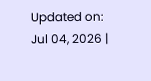Updated on: Jul 04, 2026 |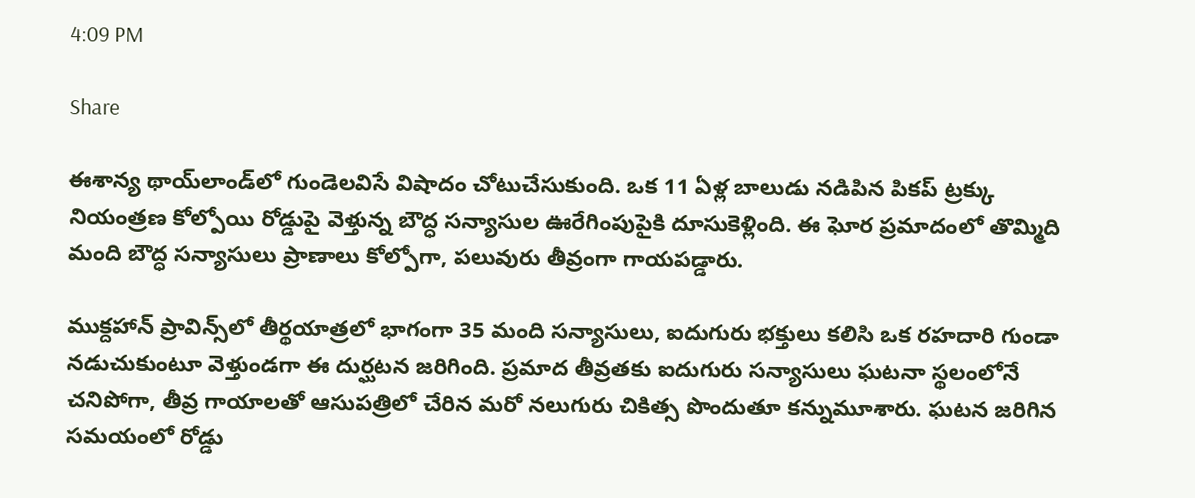4:09 PM

Share

ఈశాన్య థాయ్‌లాండ్‌లో గుండెలవిసే విషాదం చోటుచేసుకుంది. ఒక 11 ఏళ్ల బాలుడు నడిపిన పికప్ ట్రక్కు నియంత్రణ కోల్పోయి రోడ్డుపై వెళ్తున్న బౌద్ధ సన్యాసుల ఊరేగింపుపైకి దూసుకెళ్లింది. ఈ ఘోర ప్రమాదంలో తొమ్మిది మంది బౌద్ధ సన్యాసులు ప్రాణాలు కోల్పోగా, పలువురు తీవ్రంగా గాయపడ్డారు.

ముక్దహాన్ ప్రావిన్స్‌లో తీర్థయాత్రలో భాగంగా 35 మంది సన్యాసులు, ఐదుగురు భక్తులు కలిసి ఒక రహదారి గుండా నడుచుకుంటూ వెళ్తుండగా ఈ దుర్ఘటన జరిగింది. ప్రమాద తీవ్రతకు ఐదుగురు సన్యాసులు ఘటనా స్థలంలోనే చనిపోగా, తీవ్ర గాయాలతో ఆసుపత్రిలో చేరిన మరో నలుగురు చికిత్స పొందుతూ కన్నుమూశారు. ఘటన జరిగిన సమయంలో రోడ్డు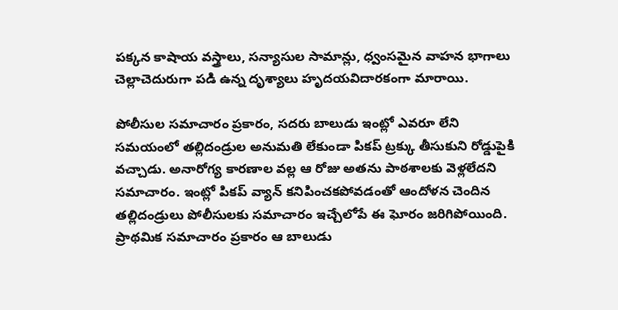పక్కన కాషాయ వస్త్రాలు, సన్యాసుల సామాన్లు, ధ్వంసమైన వాహన భాగాలు చెల్లాచెదురుగా పడి ఉన్న దృశ్యాలు హృదయవిదారకంగా మారాయి.

పోలీసుల సమాచారం ప్రకారం, సదరు బాలుడు ఇంట్లో ఎవరూ లేని సమయంలో తల్లిదండ్రుల అనుమతి లేకుండా పికప్ ట్రక్కు తీసుకుని రోడ్డుపైకి వచ్చాడు. అనారోగ్య కారణాల వల్ల ఆ రోజు అతను పాఠశాలకు వెళ్లలేదని సమాచారం. ఇంట్లో పికప్ వ్యాన్ కనిపించకపోవడంతో ఆందోళన చెందిన తల్లిదండ్రులు పోలీసులకు సమాచారం ఇచ్చేలోపే ఈ ఘోరం జరిగిపోయింది. ప్రాథమిక సమాచారం ప్రకారం ఆ బాలుడు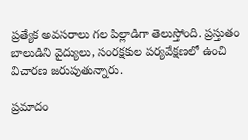ప్రత్యేక అవసరాలు గల పిల్లాడిగా తెలుస్తోంది. ప్రస్తుతం బాలుడిని వైద్యులు, సంరక్షకుల పర్యవేక్షణలో ఉంచి విచారణ జరుపుతున్నారు.

ప్రమాదం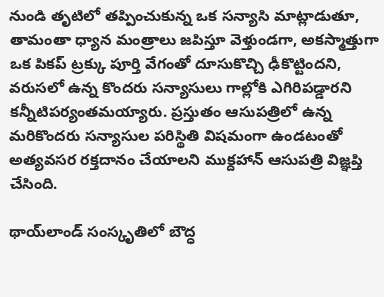నుండి తృటిలో తప్పించుకున్న ఒక సన్యాసి మాట్లాడుతూ, తామంతా ధ్యాన మంత్రాలు జపిస్తూ వెళ్తుండగా, అకస్మాత్తుగా ఒక పికప్ ట్రక్కు పూర్తి వేగంతో దూసుకొచ్చి ఢీకొట్టిందని, వరుసలో ఉన్న కొందరు సన్యాసులు గాల్లోకి ఎగిరిపడ్డారని కన్నీటిపర్యంతమయ్యారు. ప్రస్తుతం ఆసుపత్రిలో ఉన్న మరికొందరు సన్యాసుల పరిస్థితి విషమంగా ఉండటంతో అత్యవసర రక్తదానం చేయాలని ముక్దహాన్ ఆసుపత్రి విజ్ఞప్తి చేసింది.

థాయ్‌లాండ్ సంస్కృతిలో బౌద్ధ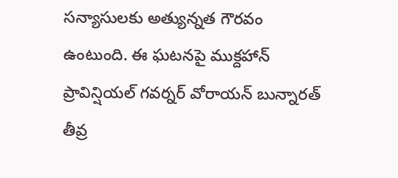సన్యాసులకు అత్యున్నత గౌరవం ఉంటుంది. ఈ ఘటనపై ముక్దహాన్ ప్రావిన్షియల్ గవర్నర్ వోరాయన్ బున్నారత్ తీవ్ర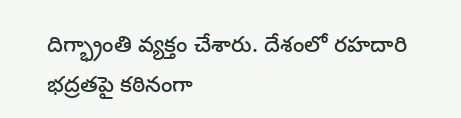దిగ్భ్రాంతి వ్యక్తం చేశారు. దేశంలో రహదారి భద్రతపై కఠినంగా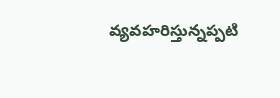వ్యవహరిస్తున్నప్పటి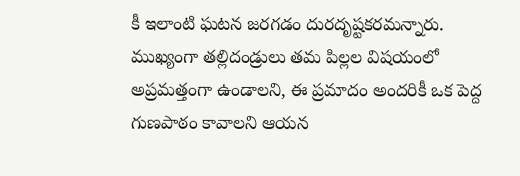కీ ఇలాంటి ఘటన జరగడం దురదృష్టకరమన్నారు. ముఖ్యంగా తల్లిదండ్రులు తమ పిల్లల విషయంలో అప్రమత్తంగా ఉండాలని, ఈ ప్రమాదం అందరికీ ఒక పెద్ద గుణపాఠం కావాలని ఆయన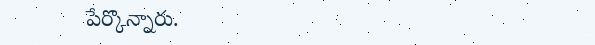పేర్కొన్నారు.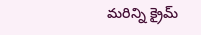మరిన్ని క్రైమ్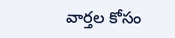వార్తల కోసం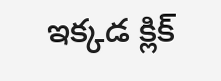ఇక్కడ క్లిక్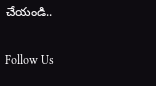చేయండి..

Follow Us